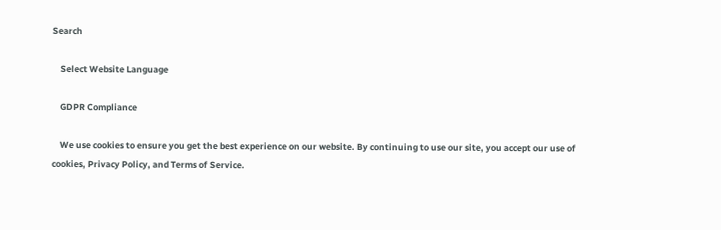Search

    Select Website Language

    GDPR Compliance

    We use cookies to ensure you get the best experience on our website. By continuing to use our site, you accept our use of cookies, Privacy Policy, and Terms of Service.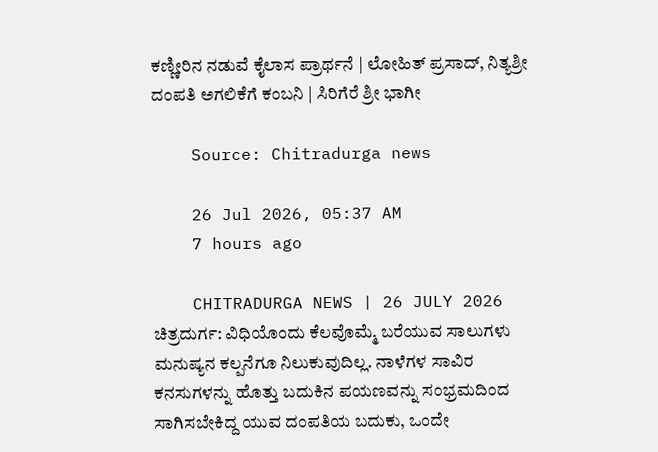ಕಣ್ಣೀರಿನ ನಡುವೆ ಕೈಲಾಸ ಪ್ರಾರ್ಥನೆ | ಲೋಹಿತ್ ಪ್ರಸಾದ್, ನಿತ್ಯಶ್ರೀ ದಂಪತಿ ಅಗಲಿಕೆಗೆ ಕಂಬನಿ | ಸಿರಿಗೆರೆ ಶ್ರೀ ಭಾಗೀ

    Source: Chitradurga news

    26 Jul 2026, 05:37 AM
    7 hours ago

    CHITRADURGA NEWS | 26 JULY 2026 ಚಿತ್ರದುರ್ಗ: ವಿಧಿಯೊಂದು ಕೆಲವೊಮ್ಮೆ ಬರೆಯುವ ಸಾಲುಗಳು ಮನುಷ್ಯನ ಕಲ್ಪನೆಗೂ ನಿಲುಕುವುದಿಲ್ಲ. ನಾಳೆಗಳ ಸಾವಿರ ಕನಸುಗಳನ್ನು ಹೊತ್ತು ಬದುಕಿನ ಪಯಣವನ್ನು ಸಂಭ್ರಮದಿಂದ ಸಾಗಿಸಬೇಕಿದ್ದ ಯುವ ದಂಪತಿಯ ಬದುಕು, ಒಂದೇ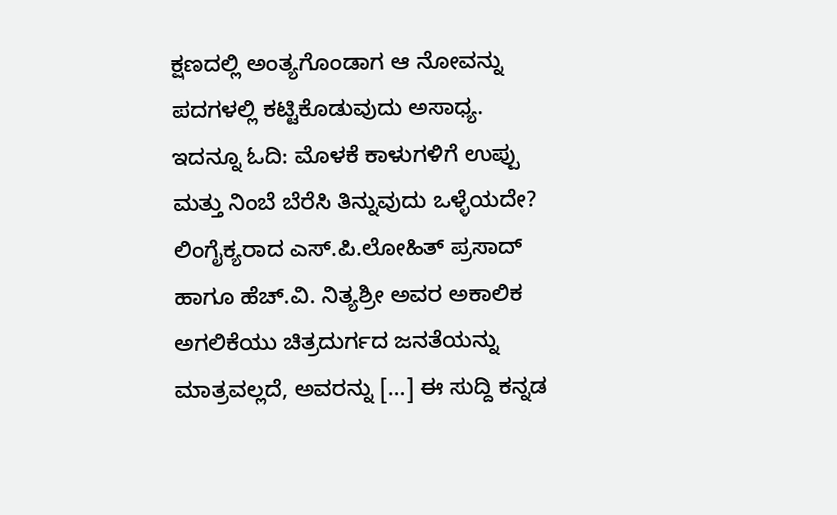ಕ್ಷಣದಲ್ಲಿ ಅಂತ್ಯಗೊಂಡಾಗ ಆ ನೋವನ್ನು ಪದಗಳಲ್ಲಿ ಕಟ್ಟಿಕೊಡುವುದು ಅಸಾಧ್ಯ. ಇದನ್ನೂ ಓದಿ: ಮೊಳಕೆ ಕಾಳುಗಳಿಗೆ ಉಪ್ಪು ಮತ್ತು ನಿಂಬೆ ಬೆರೆಸಿ ತಿನ್ನುವುದು ಒಳ್ಳೆಯದೇ? ಲಿಂಗೈಕ್ಯರಾದ ಎಸ್.ಪಿ.ಲೋಹಿತ್ ಪ್ರಸಾದ್ ಹಾಗೂ ಹೆಚ್.ವಿ. ನಿತ್ಯಶ್ರೀ ಅವರ ಅಕಾಲಿಕ ಅಗಲಿಕೆಯು ಚಿತ್ರದುರ್ಗದ ಜನತೆಯನ್ನು ಮಾತ್ರವಲ್ಲದೆ, ಅವರನ್ನು […] ಈ ಸುದ್ದಿ ಕನ್ನಡ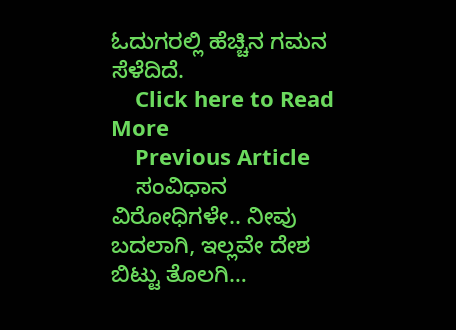ಓದುಗರಲ್ಲಿ ಹೆಚ್ಚಿನ ಗಮನ ಸೆಳೆದಿದೆ.
    Click here to Read More
    Previous Article
    ಸಂವಿಧಾನ ವಿರೋಧಿಗಳೇ.. ನೀವು ಬದಲಾಗಿ, ಇಲ್ಲವೇ ದೇಶ ಬಿಟ್ಟು ತೊಲಗಿ…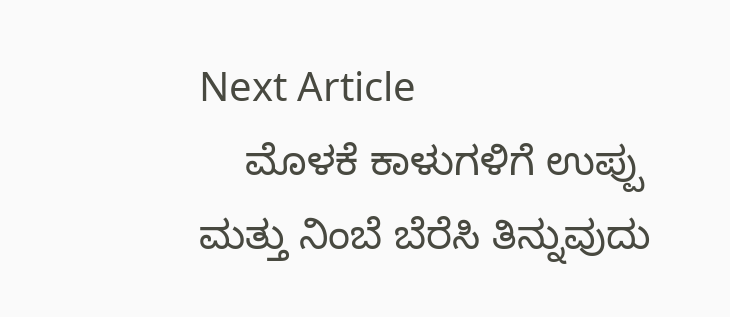Next Article
    ಮೊಳಕೆ ಕಾಳುಗಳಿಗೆ ಉಪ್ಪು ಮತ್ತು ನಿಂಬೆ ಬೆರೆಸಿ ತಿನ್ನುವುದು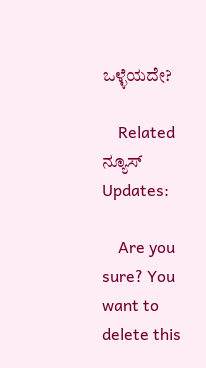ಒಳ್ಳೆಯದೇ?

    Related ನ್ಯೂಸ್ Updates:

    Are you sure? You want to delete this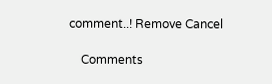comment..! Remove Cancel

    Comments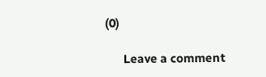(0)

      Leave a comment